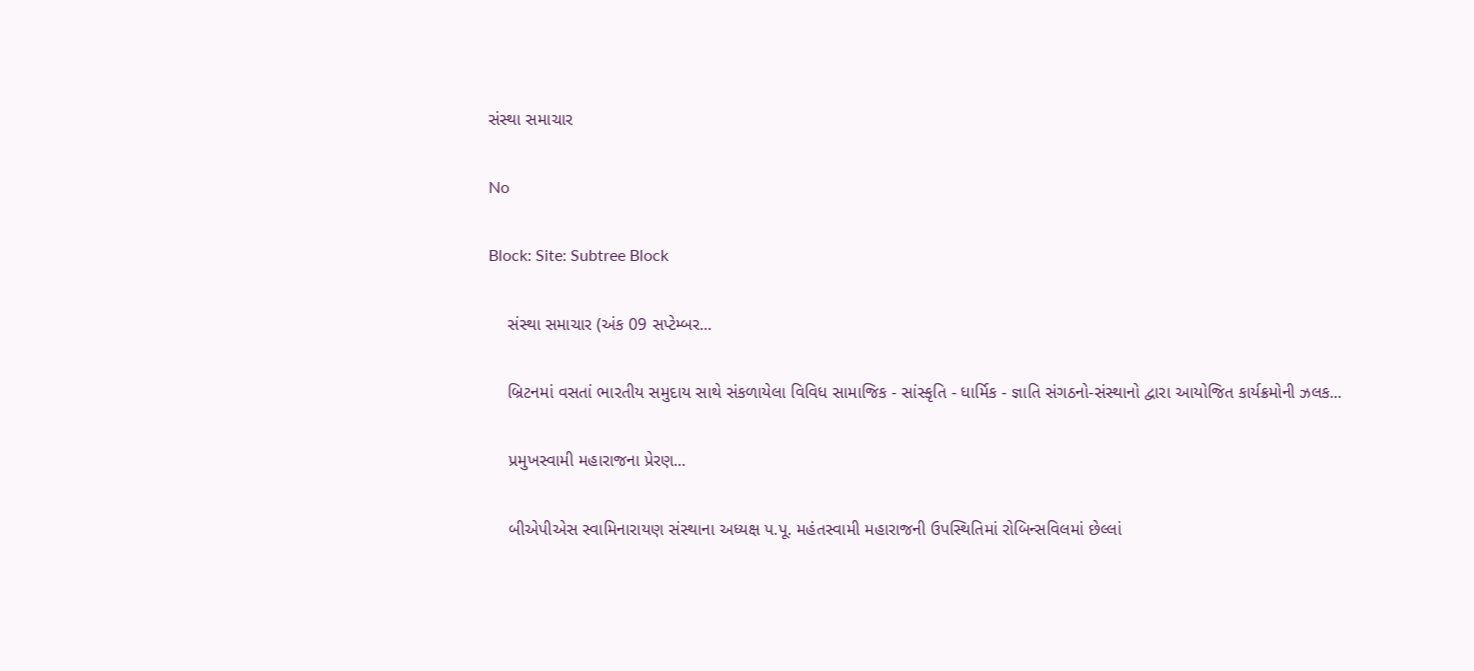સંસ્થા સમાચાર

No

Block: Site: Subtree Block

    સંસ્થા સમાચાર (અંક 09 સપ્ટેમ્બર...

    બ્રિટનમાં વસતાં ભારતીય સમુદાય સાથે સંકળાયેલા વિવિધ સામાજિક - સાંસ્કૃતિ - ધાર્મિક - જ્ઞાતિ સંગઠનો-સંસ્થાનો દ્વારા આયોજિત કાર્યક્રમોની ઝલક...

    પ્રમુખસ્વામી મહારાજના પ્રેરણ...

    બીએપીએસ સ્વામિનારાયણ સંસ્થાના અધ્યક્ષ પ.પૂ. મહંતસ્વામી મહારાજની ઉપસ્થિતિમાં રોબિન્સવિલમાં છેલ્લાં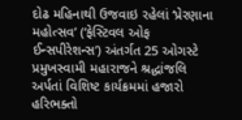દોઢ મહિનાથી ઉજવાઇ રહેલાં ‘પ્રેરણાના મહોત્સવ’ (‘ફેસ્ટિવલ ઓફ ઈન્સપીરેશન્સ’) અંતર્ગત 25 ઓગસ્ટે પ્રમુખસ્વામી મહારાજને શ્રદ્ધાંજલિ અર્પતાં વિશિષ્ટ કાર્યક્રમમાં હજારો હરિભક્તો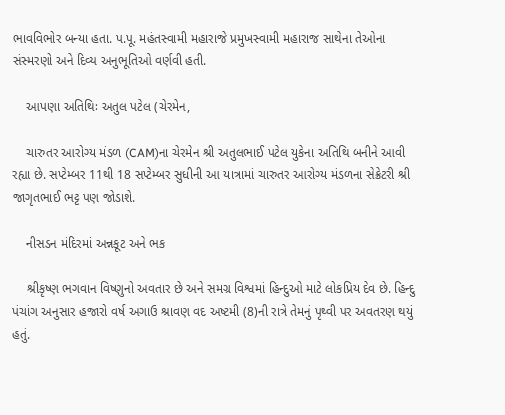ભાવવિભોર બન્યા હતા. પ.પૂ. મહંતસ્વામી મહારાજે પ્રમુખસ્વામી મહારાજ સાથેના તેઓના સંસ્મરણો અને દિવ્ય અનુભૂતિઓ વર્ણવી હતી.

    આપણા અતિથિઃ અતુલ પટેલ (ચેરમેન,

    ચારુતર આરોગ્ય મંડળ (CAM)ના ચેરમેન શ્રી અતુલભાઈ પટેલ યુકેના અતિથિ બનીને આવી રહ્યા છે. સપ્ટેમ્બર 11થી 18 સપ્ટેમ્બર સુધીની આ યાત્રામાં ચારુતર આરોગ્ય મંડળના સેક્રેટરી શ્રી જાગૃતભાઈ ભટ્ટ પણ જોડાશે.

    નીસડન મંદિરમાં અન્નકૂટ અને ભક

    શ્રીકૃષ્ણ ભગવાન વિષ્ણુનો અવતાર છે અને સમગ્ર વિશ્વમાં હિન્દુઓ માટે લોકપ્રિય દેવ છે. હિન્દુ પંચાંગ અનુસાર હજારો વર્ષ અગાઉ શ્રાવણ વદ અષ્ટમી (8)ની રાત્રે તેમનું પૃથ્વી પર અવતરણ થયું હતું.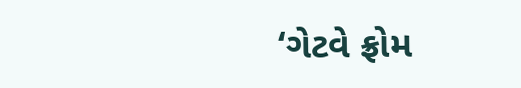‘ગેટવે ફ્રોમ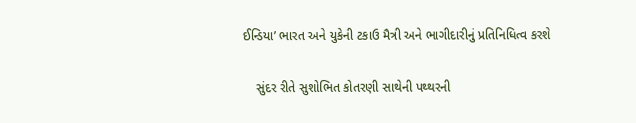ઈન્ડિયા’ ભારત અને યુકેની ટકાઉ મૈત્રી અને ભાગીદારીનું પ્રતિનિધિત્વ કરશે

    સુંદર રીતે સુશોભિત કોતરણી સાથેની પથ્થરની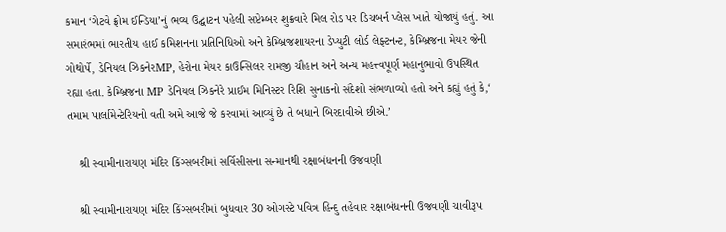કમાન ‘ગેટવે ફ્રોમ ઈન્ડિયા’નું ભવ્ય ઉદ્ઘાટન પહેલી સપ્ટેમ્બર શુક્રવારે મિલ રોડ પર ડિચબર્ન પ્લેસ ખાતે યોજાયું હતું. આ સમારંભમાં ભારતીય હાઈ કમિશનના પ્રતિનિધિઓ અને કેમ્બ્રિજશાયરના ડેપ્યુટી લોર્ડ લેફ્ટનન્ટ, કેમ્બ્રિજના મેયર જેની ગોથોર્પે, ડેનિયલ ઝિકનેરMP, હેરોના મેયર કાઉન્સિલર રામજી ચૌહાન અને અન્ય મહત્ત્વપૂર્ણ મહાનુભાવો ઉપસ્થિત રહ્યા હતા. કેમ્બ્રિજના MP ડેનિયલ ઝિકનેરે પ્રાઈમ મિનિસ્ટર રિશિ સુનાકનો સંદેશો સંભળાવ્યો હતો અને કહ્યું હતું કે,‘ તમામ પાર્લામેન્ટેરિયનો વતી અમે આજે જે કરવામાં આવ્યું છે તે બધાને બિરદાવીએ છીએ.’

    શ્રી સ્વામીનારાયણ મંદિર કિંગ્સબરીમાં સર્વિસીસના સન્માનથી રક્ષાબંધનની ઉજવણી

    શ્રી સ્વામીનારાયણ મંદિર કિંગ્સબરીમાં બુધવાર 30 ઓગસ્ટે પવિત્ર હિન્દુ તહેવાર રક્ષાબંધનની ઉજવણી ચાવીરૂપ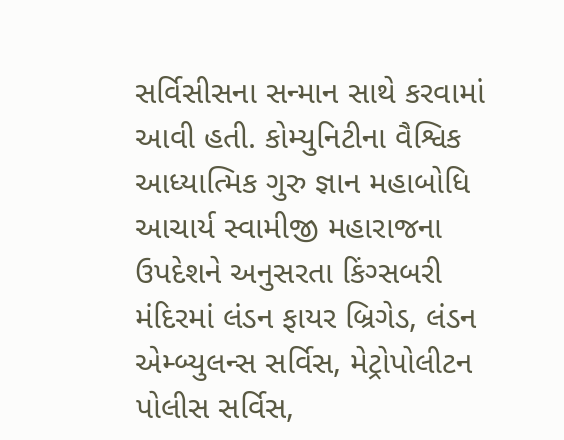સર્વિસીસના સન્માન સાથે કરવામાં આવી હતી. કોમ્યુનિટીના વૈશ્વિક આધ્યાત્મિક ગુરુ જ્ઞાન મહાબોધિ આચાર્ય સ્વામીજી મહારાજના ઉપદેશને અનુસરતા કિંગ્સબરી મંદિરમાં લંડન ફાયર બ્રિગેડ, લંડન એમ્બ્યુલન્સ સર્વિસ, મેટ્રોપોલીટન પોલીસ સર્વિસ,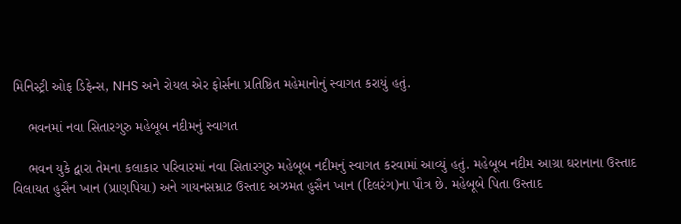મિનિસ્ટ્રી ઓફ ડિફેન્સ, NHS અને રોયલ એર ફોર્સના પ્રતિષ્ઠિત મહેમાનોનું સ્વાગત કરાયું હતું.

    ભવનમાં નવા સિતારગુરુ મહેબૂબ નદીમનું સ્વાગત

    ભવન યુકે દ્વારા તેમના કલાકાર પરિવારમાં નવા સિતારગુરુ મહેબૂબ નદીમનું સ્વાગત કરવામાં આવ્યું હતું. મહેબૂબ નદીમ આગ્રા ઘરાનાના ઉસ્તાદ વિલાયત હુસૈન ખાન (પ્રાણપિયા) અને ગાયનસમ્રાટ ઉસ્તાદ અઝમત હુસૈન ખાન (દિલરંગ)ના પૌત્ર છે. મહેબૂબે પિતા ઉસ્તાદ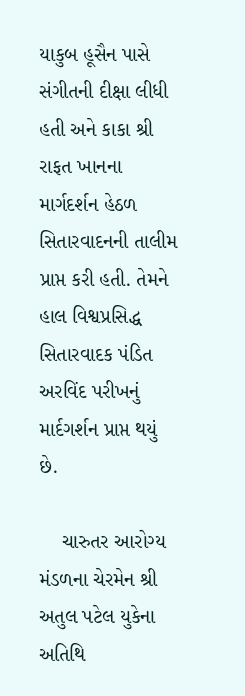યાકુબ હૂસૈન પાસે સંગીતની દીક્ષા લીધી હતી અને કાકા શ્રી રાફત ખાનના માર્ગદર્શન હેઠળ સિતારવાદનની તાલીમ પ્રાપ્ત કરી હતી. તેમને હાલ વિશ્વપ્રસિદ્ધ સિતારવાદક પંડિત અરવિંદ પરીખનું માર્દગર્શન પ્રાપ્ત થયું છે.

    ચારુતર આરોગ્ય મંડળના ચેરમેન શ્રી અતુલ પટેલ યુકેના અતિથિ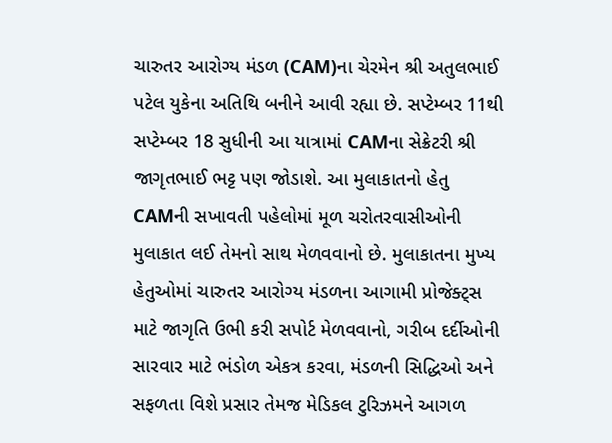ચારુતર આરોગ્ય મંડળ (CAM)ના ચેરમેન શ્રી અતુલભાઈ પટેલ યુકેના અતિથિ બનીને આવી રહ્યા છે. સપ્ટેમ્બર 11થી સપ્ટેમ્બર 18 સુધીની આ યાત્રામાં CAMના સેક્રેટરી શ્રી જાગૃતભાઈ ભટ્ટ પણ જોડાશે. આ મુલાકાતનો હેતુ CAMની સખાવતી પહેલોમાં મૂળ ચરોતરવાસીઓની મુલાકાત લઈ તેમનો સાથ મેળવવાનો છે. મુલાકાતના મુખ્ય હેતુઓમાં ચારુતર આરોગ્ય મંડળના આગામી પ્રોજેક્ટ્સ માટે જાગૃતિ ઉભી કરી સપોર્ટ મેળવવાનો, ગરીબ દર્દીઓની સારવાર માટે ભંડોળ એકત્ર કરવા, મંડળની સિદ્ધિઓ અને સફળતા વિશે પ્રસાર તેમજ મેડિકલ ટુરિઝમને આગળ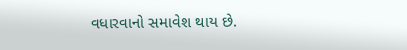વધારવાનો સમાવેશ થાય છે.